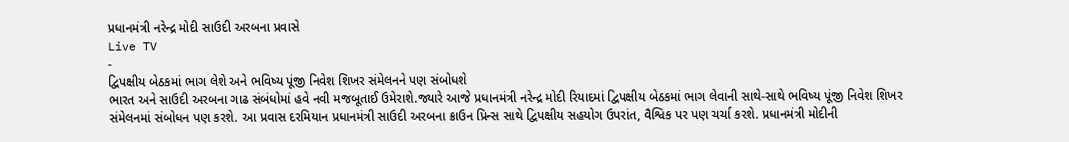પ્રધાનમંત્રી નરેન્દ્ર મોદી સાઉદી અરબના પ્રવાસે
Live TV
-
દ્વિપક્ષીય બેઠકમાં ભાગ લેશે અને ભવિષ્ય પૂંજી નિવેશ શિખર સંમેલનને પણ સંબોધશે
ભારત અને સાઉદી અરબના ગાઢ સંબંધોમાં હવે નવી મજબૂતાઈ ઉમેરાશે.જ્યારે આજે પ્રધાનમંત્રી નરેન્દ્ર મોદી રિયાદમાં દ્વિપક્ષીય બેઠકમાં ભાગ લેવાની સાથે-સાથે ભવિષ્ય પૂંજી નિવેશ શિખર સંમેલનમાં સંબોધન પણ કરશે. આ પ્રવાસ દરમિયાન પ્રધાનમંત્રી સાઉદી અરબના ક્રાઉન પ્રિન્સ સાથે દ્વિપક્ષીય સહયોગ ઉપરાંત, વૈશ્વિક પર પણ ચર્ચા કરશે. પ્રધાનમંત્રી મોદીની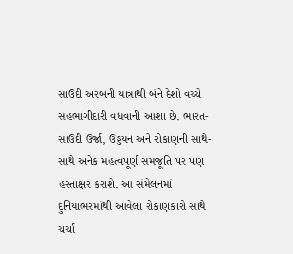સાઉદી અરબની યાત્રાથી બંને દેશો વચ્ચે સહભાગીદારી વધવાની આશા છે. ભારત-સાઉદી ઉર્જા, ઉડ્ડયન અને રોકાણની સાથે-સાથે અનેક મહત્વપૂર્ણ સમજૂતિ પર પણ હસ્તાક્ષર કરાશે. આ સંમેલનમાં દુનિયાભરમાંથી આવેલા રોકાણકારો સાથે ચર્ચા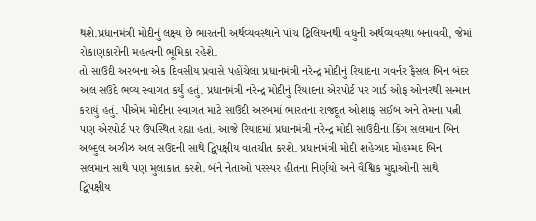થશે.પ્રધાનમંત્રી મોદીનું લક્ષ્ય છે ભારતની અર્થવ્યવસ્થાને પાંચ ટ્રિલિયનથી વધુની અર્થવ્યવસ્થા બનાવવી, જેમાં રોકાણકારોની મહત્વની ભૂમિકા રહેશે.
તો સાઉદી અરબના એક દિવસીય પ્રવાસે પહોંચેલા પ્રધાનમંત્રી નરેન્દ્ર મોદીનું રિયાદના ગવર્નર ફૈસલ બિન બંદર અલ સઉદે ભવ્ય સ્વાગત કર્યું હતું. પ્રધાનમંત્રી નરેન્દ્ર મોદીનું રિયાદના એરપોર્ટ પર ગાર્ડ ઓફ ઓનરથી સન્માન કરાયું હતું. પીએમ મોદીના સ્વાગત માટે સાઉદી અરબમાં ભારતના રાજદૂત ઓશાફ સઈબ અને તેમના પત્ની પણ એરપોર્ટ પર ઉપસ્થિત રહ્યા હતાં. આજે રિયાદમાં પ્રધાનમંત્રી નરેન્દ્ર મોદી સાઉદીના કિંગ સલમાન બિન અબ્દુલ અઝીઝ અલ સઉદની સાથે દ્વિપક્ષીય વાતચીત કરશે. પ્રધાનમંત્રી મોદી શહેઝાદ મોહમ્મદ બિન સલમાન સાથે પણ મુલાકાત કરશે. બંને નેતાઓ પરસ્પર હીતના નિર્ણયો અને વૈશ્વિક મુદ્દાઓની સાથે દ્વિપક્ષીય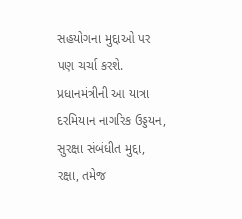સહયોગના મુદ્દાઓ પર પણ ચર્ચા કરશે. પ્રધાનમંત્રીની આ યાત્રા દરમિયાન નાગરિક ઉડ્ડયન, સુરક્ષા સંબંધીત મુદ્દા, રક્ષા, તમેજ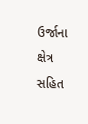ઉર્જાના ક્ષેત્ર સહિત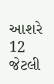આશરે 12 જેટલી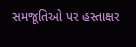સમજૂતિઓ પર હસ્તાક્ષર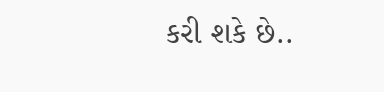કરી શકે છે..